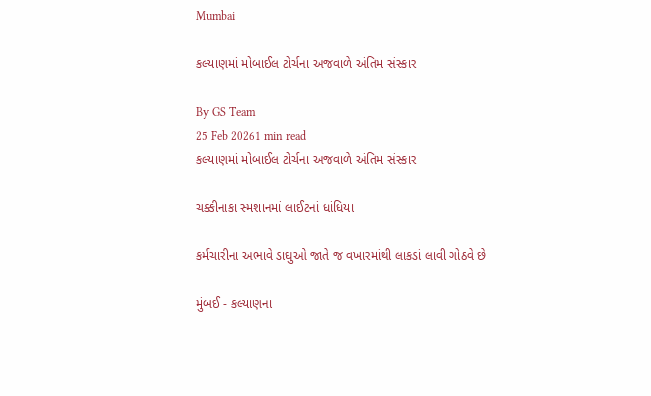Mumbai

કલ્યાણમાં મોબાઈલ ટોર્ચના અજવાળે અંતિમ સંસ્કાર

By GS Team
25 Feb 20261 min read
કલ્યાણમાં મોબાઈલ ટોર્ચના અજવાળે અંતિમ સંસ્કાર

ચક્કીનાકા સ્મશાનમાં લાઈટનાં ધાંધિયા

કર્મચારીના અભાવે ડાઘુઓ જાતે જ વખારમાંથી લાકડાં લાવી ગોઠવે છે

મુંબઈ - કલ્યાણના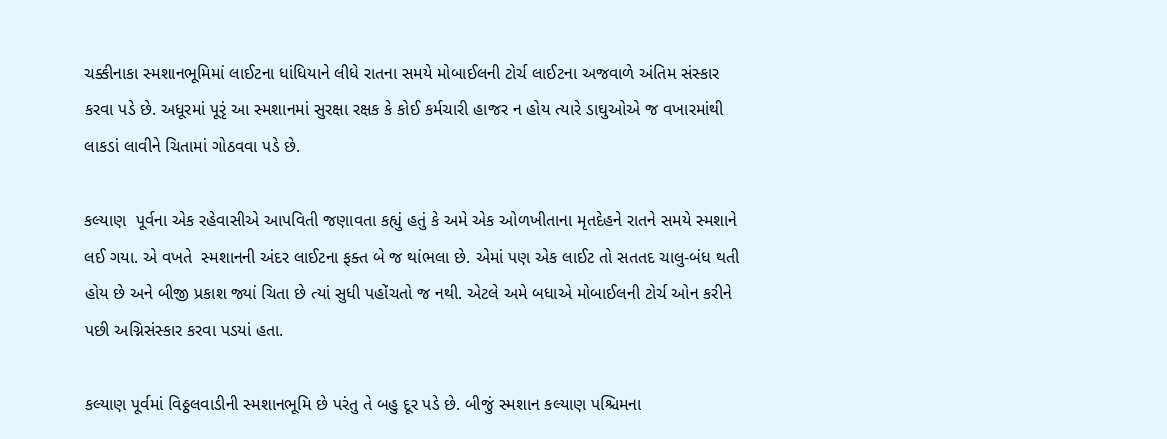ચક્કીનાકા સ્મશાનભૂમિમાં લાઈટના ધાંધિયાને લીધે રાતના સમયે મોબાઈલની ટોર્ચ લાઈટના અજવાળે અંતિમ સંસ્કાર કરવા પડે છે. અધૂરમાં પૂરૃં આ સ્મશાનમાં સુરક્ષા રક્ષક કે કોઈ કર્મચારી હાજર ન હોય ત્યારે ડાઘુઓએ જ વખારમાંથી લાકડાં લાવીને ચિતામાં ગોઠવવા પડે છે.

કલ્યાણ  પૂર્વના એક રહેવાસીએ આપવિતી જણાવતા કહ્યું હતું કે અમે એક ઓળખીતાના મૃતદેહને રાતને સમયે સ્મશાને લઈ ગયા. એ વખતે  સ્મશાનની અંદર લાઈટના ફક્ત બે જ થાંભલા છે. એમાં પણ એક લાઈટ તો સતતદ ચાલુ-બંધ થતી હોય છે અને બીજી પ્રકાશ જ્યાં ચિતા છે ત્યાં સુધી પહોંચતો જ નથી. એટલે અમે બધાએ મોબાઈલની ટોર્ચ ઓન કરીને પછી અગ્નિસંસ્કાર કરવા પડયાં હતા.

કલ્યાણ પૂર્વમાં વિઠ્ઠલવાડીની સ્મશાનભૂમિ છે પરંતુ તે બહુ દૂર પડે છે. બીજું સ્મશાન કલ્યાણ પશ્ચિમના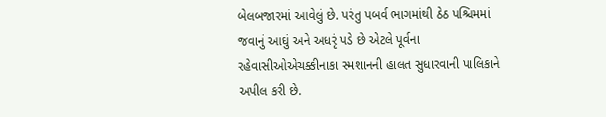બેલબજારમાં આવેલું છે. પરંતુ પબર્વ ભાગમાંથી ઠેઠ પશ્ચિમમાં જવાનું આઘું અને અધરૃં પડે છે એટલે પૂર્વના  રહેવાસીઓએચક્કીનાકા સ્મશાનની હાલત સુધારવાની પાલિકાને અપીલ કરી છે.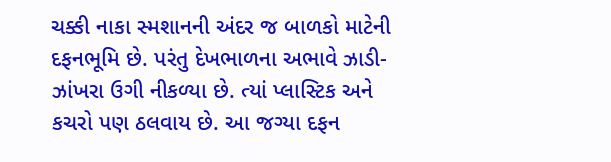ચક્કી નાકા સ્મશાનની અંદર જ બાળકો માટેની દફનભૂમિ છે. પરંતુ દેખભાળના અભાવે ઝાડી-ઝાંખરા ઉગી નીકળ્યા છે. ત્યાં પ્લાસ્ટિક અને કચરો પણ ઠલવાય છે. આ જગ્યા દફન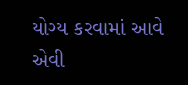યોગ્ય કરવામાં આવે એવી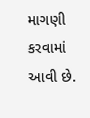માગણી કરવામાં આવી છે.